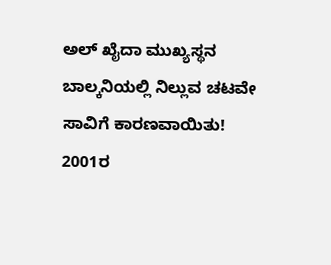ಅಲ್ ಖೈದಾ ಮುಖ್ಯಸ್ಥನ ಬಾಲ್ಕನಿಯಲ್ಲಿ ನಿಲ್ಲುವ ಚಟವೇ ಸಾವಿಗೆ ಕಾರಣವಾಯಿತು!
2001ರ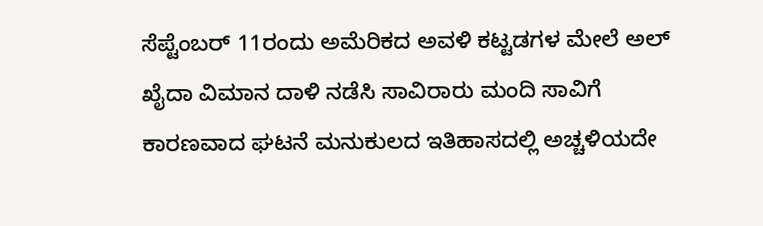ಸೆಪ್ಟೆಂಬರ್ 11ರಂದು ಅಮೆರಿಕದ ಅವಳಿ ಕಟ್ಟಡಗಳ ಮೇಲೆ ಅಲ್ ಖೈದಾ ವಿಮಾನ ದಾಳಿ ನಡೆಸಿ ಸಾವಿರಾರು ಮಂದಿ ಸಾವಿಗೆ ಕಾರಣವಾದ ಘಟನೆ ಮನುಕುಲದ ಇತಿಹಾಸದಲ್ಲಿ ಅಚ್ಚಳಿಯದೇ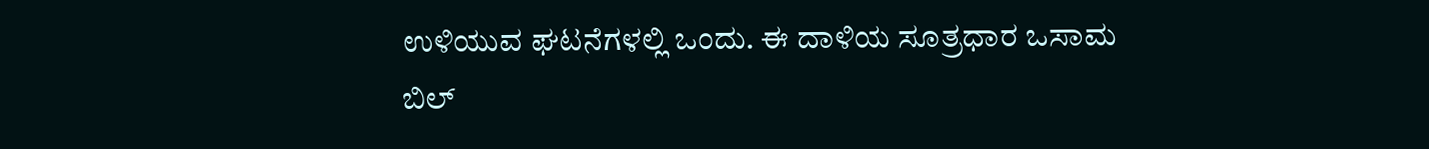ಉಳಿಯುವ ಘಟನೆಗಳಲ್ಲಿ ಒಂದು. ಈ ದಾಳಿಯ ಸೂತ್ರಧಾರ ಒಸಾಮ ಬಿಲ್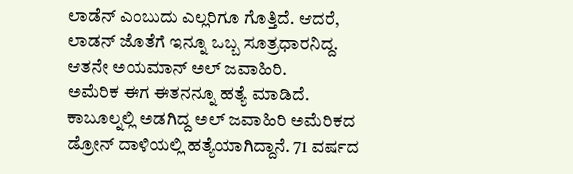ಲಾಡೆನ್ ಎಂಬುದು ಎಲ್ಲರಿಗೂ ಗೊತ್ತಿದೆ. ಆದರೆ, ಲಾಡನ್ ಜೊತೆಗೆ ಇನ್ನೂ ಒಬ್ಬ ಸೂತ್ರಧಾರನಿದ್ದ. ಆತನೇ ಅಯಮಾನ್ ಅಲ್ ಜವಾಹಿರಿ.
ಅಮೆರಿಕ ಈಗ ಈತನನ್ನೂ ಹತ್ಯೆ ಮಾಡಿದೆ. ಕಾಬೂಲ್ನಲ್ಲಿ ಅಡಗಿದ್ದ ಅಲ್ ಜವಾಹಿರಿ ಅಮೆರಿಕದ ಡ್ರೋನ್ ದಾಳಿಯಲ್ಲಿ ಹತ್ಯೆಯಾಗಿದ್ದಾನೆ. 71 ವರ್ಷದ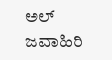ಅಲ್ ಜವಾಹಿರಿ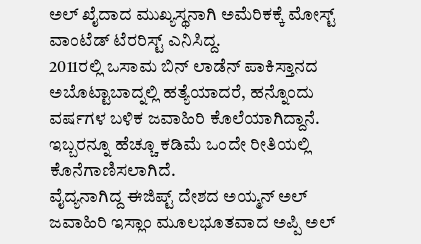ಅಲ್ ಖೈದಾದ ಮುಖ್ಯಸ್ಥನಾಗಿ ಅಮೆರಿಕಕ್ಕೆ ಮೋಸ್ಟ್ ವಾಂಟೆಡ್ ಟೆರರಿಸ್ಟ್ ಎನಿಸಿದ್ದ.
2011ರಲ್ಲಿ ಒಸಾಮ ಬಿನ್ ಲಾಡೆನ್ ಪಾಕಿಸ್ತಾನದ ಅಬೊಟ್ಟಾಬಾದ್ನಲ್ಲಿ ಹತ್ಯೆಯಾದರೆ, ಹನ್ನೊಂದು ವರ್ಷಗಳ ಬಳಿಕ ಜವಾಹಿರಿ ಕೊಲೆಯಾಗಿದ್ದಾನೆ. ಇಬ್ಬರನ್ನೂ ಹೆಚ್ಚೂ ಕಡಿಮೆ ಒಂದೇ ರೀತಿಯಲ್ಲಿ ಕೊನೆಗಾಣಿಸಲಾಗಿದೆ.
ವೈದ್ಯನಾಗಿದ್ದ ಈಜಿಪ್ಟ್ ದೇಶದ ಅಯ್ಮನ್ ಅಲ್ ಜವಾಹಿರಿ ಇಸ್ಲಾಂ ಮೂಲಭೂತವಾದ ಅಪ್ಪಿ ಅಲ್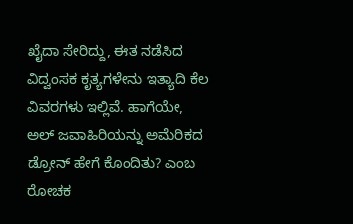ಖೈದಾ ಸೇರಿದ್ದು, ಈತ ನಡೆಸಿದ ವಿದ್ವಂಸಕ ಕೃತ್ಯಗಳೇನು ಇತ್ಯಾದಿ ಕೆಲ ವಿವರಗಳು ಇಲ್ಲಿವೆ. ಹಾಗೆಯೇ, ಅಲ್ ಜವಾಹಿರಿಯನ್ನು ಅಮೆರಿಕದ ಡ್ರೋನ್ ಹೇಗೆ ಕೊಂದಿತು? ಎಂಬ ರೋಚಕ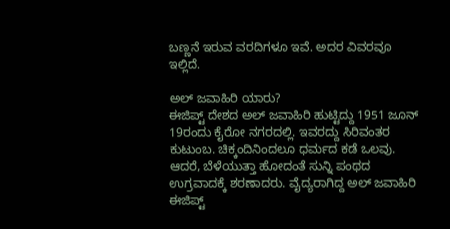ಬಣ್ಣನೆ ಇರುವ ವರದಿಗಳೂ ಇವೆ. ಅದರ ವಿವರವೂ ಇಲ್ಲಿದೆ.

ಅಲ್ ಜವಾಹಿರಿ ಯಾರು?
ಈಜಿಪ್ಟ್ ದೇಶದ ಅಲ್ ಜವಾಹಿರಿ ಹುಟ್ಟಿದ್ದು 1951 ಜೂನ್ 19ರಂದು ಕೈರೋ ನಗರದಲ್ಲಿ. ಇವರದ್ದು ಸಿರಿವಂತರ ಕುಟುಂಬ. ಚಿಕ್ಕಂದಿನಿಂದಲೂ ಧರ್ಮದ ಕಡೆ ಒಲವು. ಆದರೆ, ಬೆಳೆಯುತ್ತಾ ಹೋದಂತೆ ಸುನ್ನಿ ಪಂಥದ ಉಗ್ರವಾದಕ್ಕೆ ಶರಣಾದರು. ವೈದ್ಯರಾಗಿದ್ದ ಅಲ್ ಜವಾಹಿರಿ ಈಜಿಪ್ಟ್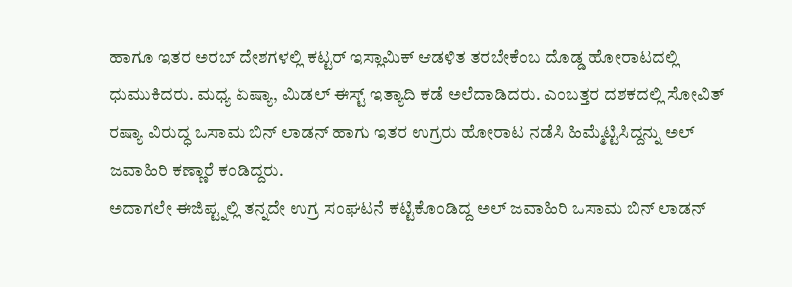ಹಾಗೂ ಇತರ ಅರಬ್ ದೇಶಗಳಲ್ಲಿ ಕಟ್ಟರ್ ಇಸ್ಲಾಮಿಕ್ ಆಡಳಿತ ತರಬೇಕೆಂಬ ದೊಡ್ಡ ಹೋರಾಟದಲ್ಲಿ ಧುಮುಕಿದರು. ಮಧ್ಯ ಏಷ್ಯಾ, ಮಿಡಲ್ ಈಸ್ಟ್ ಇತ್ಯಾದಿ ಕಡೆ ಅಲೆದಾಡಿದರು. ಎಂಬತ್ತರ ದಶಕದಲ್ಲಿ ಸೋವಿತ್ ರಷ್ಯಾ ವಿರುದ್ಧ ಒಸಾಮ ಬಿನ್ ಲಾಡನ್ ಹಾಗು ಇತರ ಉಗ್ರರು ಹೋರಾಟ ನಡೆಸಿ ಹಿಮ್ಮೆಟ್ಟಿಸಿದ್ದನ್ನು ಅಲ್ ಜವಾಹಿರಿ ಕಣ್ಣಾರೆ ಕಂಡಿದ್ದರು.
ಅದಾಗಲೇ ಈಜಿಪ್ಟ್ನಲ್ಲಿ ತನ್ನದೇ ಉಗ್ರ ಸಂಘಟನೆ ಕಟ್ಟಿಕೊಂಡಿದ್ದ ಅಲ್ ಜವಾಹಿರಿ ಒಸಾಮ ಬಿನ್ ಲಾಡನ್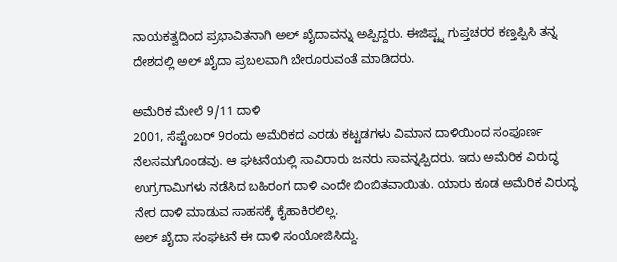ನಾಯಕತ್ವದಿಂದ ಪ್ರಭಾವಿತನಾಗಿ ಅಲ್ ಖೈದಾವನ್ನು ಅಪ್ಪಿದ್ದರು. ಈಜಿಪ್ಟ್ನ ಗುಪ್ತಚರರ ಕಣ್ತಪ್ಪಿಸಿ ತನ್ನ ದೇಶದಲ್ಲಿ ಅಲ್ ಖೈದಾ ಪ್ರಬಲವಾಗಿ ಬೇರೂರುವಂತೆ ಮಾಡಿದರು.

ಅಮೆರಿಕ ಮೇಲೆ 9/11 ದಾಳಿ
2001, ಸೆಪ್ಟೆಂಬರ್ 9ರಂದು ಅಮೆರಿಕದ ಎರಡು ಕಟ್ಟಡಗಳು ವಿಮಾನ ದಾಳಿಯಿಂದ ಸಂಪೂರ್ಣ ನೆಲಸಮಗೊಂಡವು. ಆ ಘಟನೆಯಲ್ಲಿ ಸಾವಿರಾರು ಜನರು ಸಾವನ್ನಪ್ಪಿದರು. ಇದು ಅಮೆರಿಕ ವಿರುದ್ಧ ಉಗ್ರಗಾಮಿಗಳು ನಡೆಸಿದ ಬಹಿರಂಗ ದಾಳಿ ಎಂದೇ ಬಿಂಬಿತವಾಯಿತು. ಯಾರು ಕೂಡ ಅಮೆರಿಕ ವಿರುದ್ಧ ನೇರ ದಾಳಿ ಮಾಡುವ ಸಾಹಸಕ್ಕೆ ಕೈಹಾಕಿರಲಿಲ್ಲ.
ಅಲ್ ಖೈದಾ ಸಂಘಟನೆ ಈ ದಾಳಿ ಸಂಯೋಜಿಸಿದ್ದು.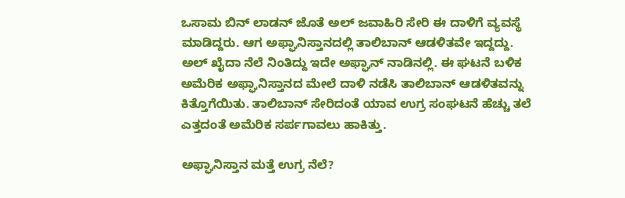ಒಸಾಮ ಬಿನ್ ಲಾಡನ್ ಜೊತೆ ಅಲ್ ಜವಾಹಿರಿ ಸೇರಿ ಈ ದಾಳಿಗೆ ವ್ಯವಸ್ಥೆ ಮಾಡಿದ್ದರು. ಆಗ ಅಫ್ಘಾನಿಸ್ತಾನದಲ್ಲಿ ತಾಲಿಬಾನ್ ಆಡಳಿತವೇ ಇದ್ದದ್ದು. ಅಲ್ ಖೈದಾ ನೆಲೆ ನಿಂತಿದ್ದು ಇದೇ ಅಫ್ಘಾನ್ ನಾಡಿನಲ್ಲಿ. ಈ ಘಟನೆ ಬಳಿಕ ಅಮೆರಿಕ ಅಫ್ಘಾನಿಸ್ತಾನದ ಮೇಲೆ ದಾಳಿ ನಡೆಸಿ ತಾಲಿಬಾನ್ ಆಡಳಿತವನ್ನು ಕಿತ್ತೊಗೆಯಿತು. ತಾಲಿಬಾನ್ ಸೇರಿದಂತೆ ಯಾವ ಉಗ್ರ ಸಂಘಟನೆ ಹೆಚ್ಚು ತಲೆ ಎತ್ತದಂತೆ ಅಮೆರಿಕ ಸರ್ಪಗಾವಲು ಹಾಕಿತ್ತು.

ಅಫ್ಘಾನಿಸ್ತಾನ ಮತ್ತೆ ಉಗ್ರ ನೆಲೆ?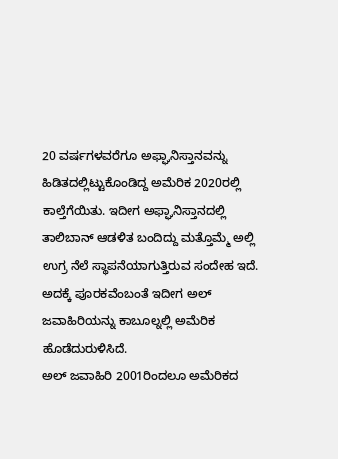20 ವರ್ಷಗಳವರೆಗೂ ಅಫ್ಘಾನಿಸ್ತಾನವನ್ನು ಹಿಡಿತದಲ್ಲಿಟ್ಟುಕೊಂಡಿದ್ದ ಅಮೆರಿಕ 2020ರಲ್ಲಿ ಕಾಲ್ತೆಗೆಯಿತು. ಇದೀಗ ಅಫ್ಘಾನಿಸ್ತಾನದಲ್ಲಿ ತಾಲಿಬಾನ್ ಆಡಳಿತ ಬಂದಿದ್ದು ಮತ್ತೊಮ್ಮೆ ಅಲ್ಲಿ ಉಗ್ರ ನೆಲೆ ಸ್ಥಾಪನೆಯಾಗುತ್ತಿರುವ ಸಂದೇಹ ಇದೆ. ಅದಕ್ಕೆ ಪೂರಕವೆಂಬಂತೆ ಇದೀಗ ಅಲ್ ಜವಾಹಿರಿಯನ್ನು ಕಾಬೂಲ್ನಲ್ಲಿ ಅಮೆರಿಕ ಹೊಡೆದುರುಳಿಸಿದೆ.
ಅಲ್ ಜವಾಹಿರಿ 2001ರಿಂದಲೂ ಅಮೆರಿಕದ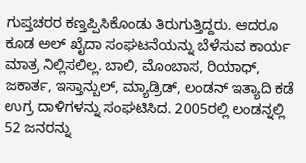ಗುಪ್ತಚರರ ಕಣ್ತಪ್ಪಿಸಿಕೊಂಡು ತಿರುಗುತ್ತಿದ್ದರು. ಆದರೂ ಕೂಡ ಅಲ್ ಖೈದಾ ಸಂಘಟನೆಯನ್ನು ಬೆಳೆಸುವ ಕಾರ್ಯ ಮಾತ್ರ ನಿಲ್ಲಿಸಲಿಲ್ಲ. ಬಾಲಿ, ಮೊಂಬಾಸ, ರಿಯಾಧ್, ಜಕಾರ್ತ, ಇಸ್ತಾನ್ಬುಲ್, ಮ್ಯಾಡ್ರಿಡ್, ಲಂಡನ್ ಇತ್ಯಾದಿ ಕಡೆ ಉಗ್ರ ದಾಳಿಗಳನ್ನು ಸಂಘಟಿಸಿದ. 2005ರಲ್ಲಿ ಲಂಡನ್ನಲ್ಲಿ 52 ಜನರನ್ನು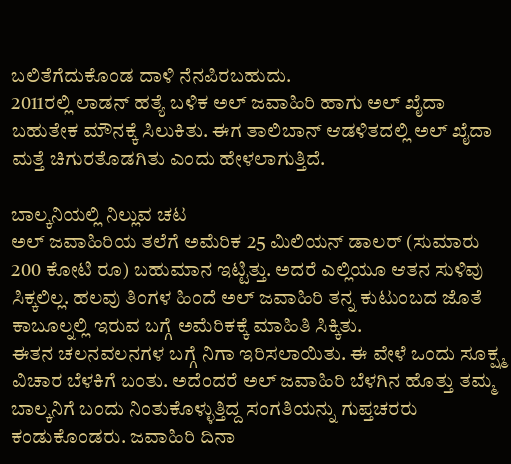ಬಲಿತೆಗೆದುಕೊಂಡ ದಾಳಿ ನೆನಪಿರಬಹುದು.
2011ರಲ್ಲಿ ಲಾಡನ್ ಹತ್ಯೆ ಬಳಿಕ ಅಲ್ ಜವಾಹಿರಿ ಹಾಗು ಅಲ್ ಖೈದಾ ಬಹುತೇಕ ಮೌನಕ್ಕೆ ಸಿಲುಕಿತು. ಈಗ ತಾಲಿಬಾನ್ ಆಡಳಿತದಲ್ಲಿ ಅಲ್ ಖೈದಾ ಮತ್ತೆ ಚಿಗುರತೊಡಗಿತು ಎಂದು ಹೇಳಲಾಗುತ್ತಿದೆ.

ಬಾಲ್ಕನಿಯಲ್ಲಿ ನಿಲ್ಲುವ ಚಟ
ಅಲ್ ಜವಾಹಿರಿಯ ತಲೆಗೆ ಅಮೆರಿಕ 25 ಮಿಲಿಯನ್ ಡಾಲರ್ (ಸುಮಾರು 200 ಕೋಟಿ ರೂ) ಬಹುಮಾನ ಇಟ್ಟಿತ್ತು. ಅದರೆ ಎಲ್ಲಿಯೂ ಆತನ ಸುಳಿವು ಸಿಕ್ಕಲಿಲ್ಲ. ಹಲವು ತಿಂಗಳ ಹಿಂದೆ ಅಲ್ ಜವಾಹಿರಿ ತನ್ನ ಕುಟುಂಬದ ಜೊತೆ ಕಾಬೂಲ್ನಲ್ಲಿ ಇರುವ ಬಗ್ಗೆ ಅಮೆರಿಕಕ್ಕೆ ಮಾಹಿತಿ ಸಿಕ್ಕಿತು.
ಈತನ ಚಲನವಲನಗಳ ಬಗ್ಗೆ ನಿಗಾ ಇರಿಸಲಾಯಿತು. ಈ ವೇಳೆ ಒಂದು ಸೂಕ್ಷ್ಮ ವಿಚಾರ ಬೆಳಕಿಗೆ ಬಂತು. ಅದೆಂದರೆ ಅಲ್ ಜವಾಹಿರಿ ಬೆಳಗಿನ ಹೊತ್ತು ತಮ್ಮ ಬಾಲ್ಕನಿಗೆ ಬಂದು ನಿಂತುಕೊಳ್ಳುತ್ತಿದ್ದ ಸಂಗತಿಯನ್ನು ಗುಪ್ತಚರರು ಕಂಡುಕೊಂಡರು. ಜವಾಹಿರಿ ದಿನಾ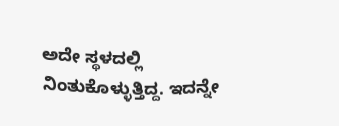ಅದೇ ಸ್ಥಳದಲ್ಲಿ ನಿಂತುಕೊಳ್ಳುತ್ತಿದ್ದ. ಇದನ್ನೇ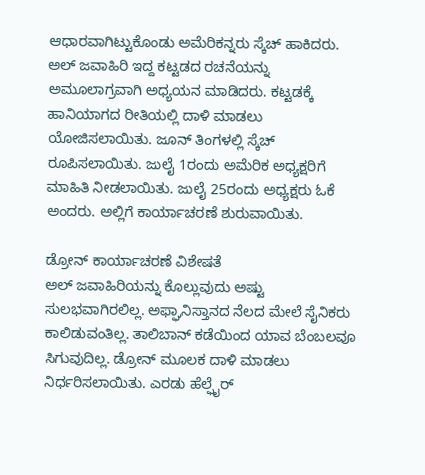ಆಧಾರವಾಗಿಟ್ಟುಕೊಂಡು ಅಮೆರಿಕನ್ನರು ಸ್ಕೆಚ್ ಹಾಕಿದರು.
ಅಲ್ ಜವಾಹಿರಿ ಇದ್ದ ಕಟ್ಟಡದ ರಚನೆಯನ್ನು ಅಮೂಲಾಗ್ರವಾಗಿ ಅಧ್ಯಯನ ಮಾಡಿದರು. ಕಟ್ಟಡಕ್ಕೆ ಹಾನಿಯಾಗದ ರೀತಿಯಲ್ಲಿ ದಾಳಿ ಮಾಡಲು ಯೋಜಿಸಲಾಯಿತು. ಜೂನ್ ತಿಂಗಳಲ್ಲಿ ಸ್ಕೆಚ್ ರೂಪಿಸಲಾಯಿತು. ಜುಲೈ 1ರಂದು ಅಮೆರಿಕ ಅಧ್ಯಕ್ಷರಿಗೆ ಮಾಹಿತಿ ನೀಡಲಾಯಿತು. ಜುಲೈ 25ರಂದು ಅಧ್ಯಕ್ಷರು ಓಕೆ ಅಂದರು. ಅಲ್ಲಿಗೆ ಕಾರ್ಯಾಚರಣೆ ಶುರುವಾಯಿತು.

ಡ್ರೋನ್ ಕಾರ್ಯಾಚರಣೆ ವಿಶೇಷತೆ
ಅಲ್ ಜವಾಹಿರಿಯನ್ನು ಕೊಲ್ಲುವುದು ಅಷ್ಟು ಸುಲಭವಾಗಿರಲಿಲ್ಲ. ಅಫ್ಘಾನಿಸ್ತಾನದ ನೆಲದ ಮೇಲೆ ಸೈನಿಕರು ಕಾಲಿಡುವಂತಿಲ್ಲ. ತಾಲಿಬಾನ್ ಕಡೆಯಿಂದ ಯಾವ ಬೆಂಬಲವೂ ಸಿಗುವುದಿಲ್ಲ. ಡ್ರೋನ್ ಮೂಲಕ ದಾಳಿ ಮಾಡಲು ನಿರ್ಧರಿಸಲಾಯಿತು. ಎರಡು ಹೆಲ್ಫೈರ್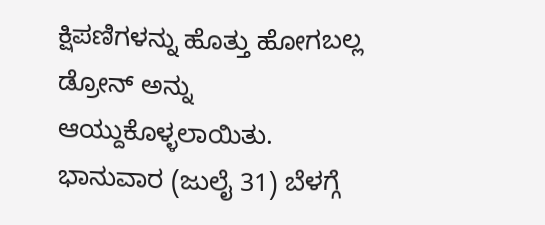ಕ್ಷಿಪಣಿಗಳನ್ನು ಹೊತ್ತು ಹೋಗಬಲ್ಲ ಡ್ರೋನ್ ಅನ್ನು ಆಯ್ದುಕೊಳ್ಳಲಾಯಿತು.
ಭಾನುವಾರ (ಜುಲೈ 31) ಬೆಳಗ್ಗೆ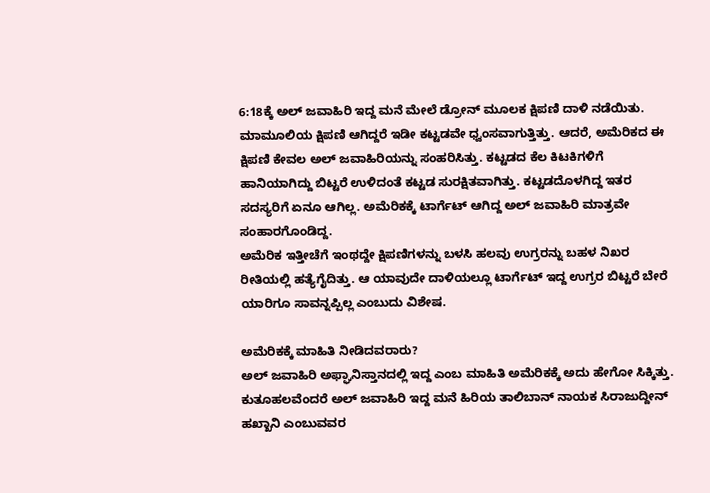6:18ಕ್ಕೆ ಅಲ್ ಜವಾಹಿರಿ ಇದ್ದ ಮನೆ ಮೇಲೆ ಡ್ರೋನ್ ಮೂಲಕ ಕ್ಷಿಪಣಿ ದಾಳಿ ನಡೆಯಿತು. ಮಾಮೂಲಿಯ ಕ್ಷಿಪಣಿ ಆಗಿದ್ದರೆ ಇಡೀ ಕಟ್ಟಡವೇ ಧ್ವಂಸವಾಗುತ್ತಿತ್ತು. ಆದರೆ, ಅಮೆರಿಕದ ಈ ಕ್ಷಿಪಣಿ ಕೇವಲ ಅಲ್ ಜವಾಹಿರಿಯನ್ನು ಸಂಹರಿಸಿತ್ತು. ಕಟ್ಟಡದ ಕೆಲ ಕಿಟಕಿಗಳಿಗೆ ಹಾನಿಯಾಗಿದ್ದು ಬಿಟ್ಟರೆ ಉಳಿದಂತೆ ಕಟ್ಟಡ ಸುರಕ್ಷಿತವಾಗಿತ್ತು. ಕಟ್ಟಡದೊಳಗಿದ್ದ ಇತರ ಸದಸ್ಯರಿಗೆ ಏನೂ ಆಗಿಲ್ಲ. ಅಮೆರಿಕಕ್ಕೆ ಟಾರ್ಗೆಟ್ ಆಗಿದ್ದ ಅಲ್ ಜವಾಹಿರಿ ಮಾತ್ರವೇ ಸಂಹಾರಗೊಂಡಿದ್ದ.
ಅಮೆರಿಕ ಇತ್ತೀಚೆಗೆ ಇಂಥದ್ದೇ ಕ್ಷಿಪಣಿಗಳನ್ನು ಬಳಸಿ ಹಲವು ಉಗ್ರರನ್ನು ಬಹಳ ನಿಖರ ರೀತಿಯಲ್ಲಿ ಹತ್ಯೆಗೈದಿತ್ತು. ಆ ಯಾವುದೇ ದಾಳಿಯಲ್ಲೂ ಟಾರ್ಗೆಟ್ ಇದ್ದ ಉಗ್ರರ ಬಿಟ್ಟರೆ ಬೇರೆ ಯಾರಿಗೂ ಸಾವನ್ನಪ್ಪಿಲ್ಲ ಎಂಬುದು ವಿಶೇಷ.

ಅಮೆರಿಕಕ್ಕೆ ಮಾಹಿತಿ ನೀಡಿದವರಾರು?
ಅಲ್ ಜವಾಹಿರಿ ಅಫ್ಘಾನಿಸ್ತಾನದಲ್ಲಿ ಇದ್ದ ಎಂಬ ಮಾಹಿತಿ ಅಮೆರಿಕಕ್ಕೆ ಅದು ಹೇಗೋ ಸಿಕ್ಕಿತ್ತು. ಕುತೂಹಲವೆಂದರೆ ಅಲ್ ಜವಾಹಿರಿ ಇದ್ದ ಮನೆ ಹಿರಿಯ ತಾಲಿಬಾನ್ ನಾಯಕ ಸಿರಾಜುದ್ದೀನ್ ಹಖ್ಖಾನಿ ಎಂಬುವವರ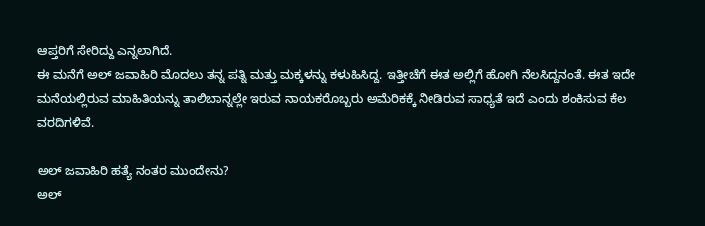ಆಪ್ತರಿಗೆ ಸೇರಿದ್ದು ಎನ್ನಲಾಗಿದೆ.
ಈ ಮನೆಗೆ ಅಲ್ ಜವಾಹಿರಿ ಮೊದಲು ತನ್ನ ಪತ್ನಿ ಮತ್ತು ಮಕ್ಕಳನ್ನು ಕಳುಹಿಸಿದ್ದ. ಇತ್ತೀಚೆಗೆ ಈತ ಅಲ್ಲಿಗೆ ಹೋಗಿ ನೆಲಸಿದ್ದನಂತೆ. ಈತ ಇದೇ ಮನೆಯಲ್ಲಿರುವ ಮಾಹಿತಿಯನ್ನು ತಾಲಿಬಾನ್ನಲ್ಲೇ ಇರುವ ನಾಯಕರೊಬ್ಬರು ಅಮೆರಿಕಕ್ಕೆ ನೀಡಿರುವ ಸಾಧ್ಯತೆ ಇದೆ ಎಂದು ಶಂಕಿಸುವ ಕೆಲ ವರದಿಗಳಿವೆ.

ಅಲ್ ಜವಾಹಿರಿ ಹತ್ಯೆ ನಂತರ ಮುಂದೇನು?
ಅಲ್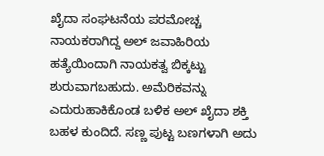ಖೈದಾ ಸಂಘಟನೆಯ ಪರಮೋಚ್ಚ ನಾಯಕರಾಗಿದ್ದ ಅಲ್ ಜವಾಹಿರಿಯ ಹತ್ಯೆಯಿಂದಾಗಿ ನಾಯಕತ್ವ ಬಿಕ್ಕಟ್ಟು ಶುರುವಾಗಬಹುದು. ಅಮೆರಿಕವನ್ನು ಎದುರುಹಾಕಿಕೊಂಡ ಬಳಿಕ ಅಲ್ ಖೈದಾ ಶಕ್ತಿ ಬಹಳ ಕುಂದಿದೆ. ಸಣ್ಣ ಪುಟ್ಟ ಬಣಗಳಾಗಿ ಅದು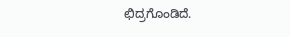ಛಿದ್ರಗೊಂಡಿದೆ.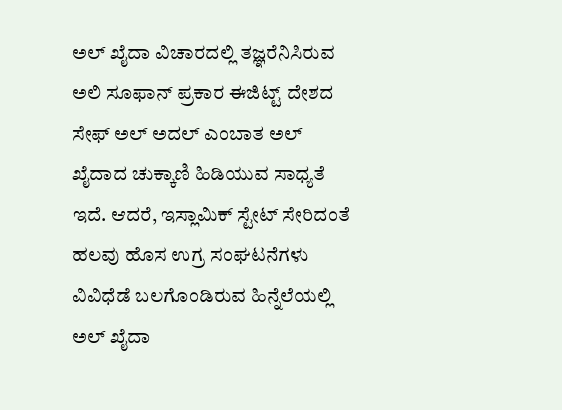ಅಲ್ ಖೈದಾ ವಿಚಾರದಲ್ಲಿ ತಜ್ಞರೆನಿಸಿರುವ ಅಲಿ ಸೂಫಾನ್ ಪ್ರಕಾರ ಈಜಿಟ್ಟ್ ದೇಶದ ಸೇಫ್ ಅಲ್ ಅದಲ್ ಎಂಬಾತ ಅಲ್ ಖೈದಾದ ಚುಕ್ಕಾಣಿ ಹಿಡಿಯುವ ಸಾಧ್ಯತೆ ಇದೆ. ಆದರೆ, ಇಸ್ಲಾಮಿಕ್ ಸ್ಟೇಟ್ ಸೇರಿದಂತೆ ಹಲವು ಹೊಸ ಉಗ್ರ ಸಂಘಟನೆಗಳು ವಿವಿಧೆಡೆ ಬಲಗೊಂಡಿರುವ ಹಿನ್ನೆಲೆಯಲ್ಲಿ ಅಲ್ ಖೈದಾ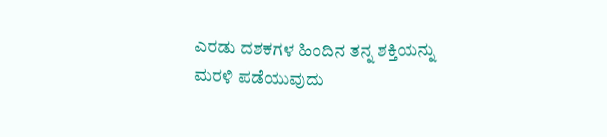ಎರಡು ದಶಕಗಳ ಹಿಂದಿನ ತನ್ನ ಶಕ್ತಿಯನ್ನು ಮರಳಿ ಪಡೆಯುವುದು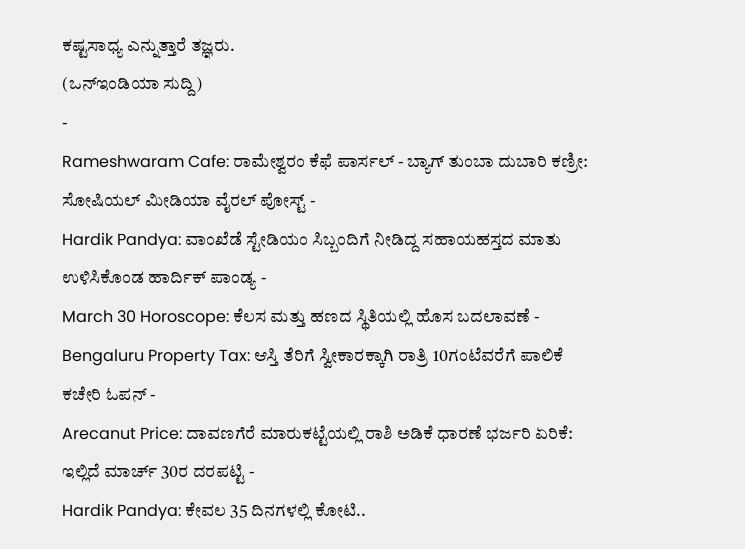ಕಷ್ಟಸಾಧ್ಯ ಎನ್ನುತ್ತಾರೆ ತಜ್ಞರು.
(ಒನ್ಇಂಡಿಯಾ ಸುದ್ದಿ)
-
Rameshwaram Cafe: ರಾಮೇಶ್ವರಂ ಕೆಫೆ ಪಾರ್ಸಲ್ - ಬ್ಯಾಗ್ ತುಂಬಾ ದುಬಾರಿ ಕಣ್ರೀ: ಸೋಷಿಯಲ್ ಮೀಡಿಯಾ ವೈರಲ್ ಪೋಸ್ಟ್ -
Hardik Pandya: ವಾಂಖೆಡೆ ಸ್ಟೇಡಿಯಂ ಸಿಬ್ಬಂದಿಗೆ ನೀಡಿದ್ದ ಸಹಾಯಹಸ್ತದ ಮಾತು ಉಳಿಸಿಕೊಂಡ ಹಾರ್ದಿಕ್ ಪಾಂಡ್ಯ -
March 30 Horoscope: ಕೆಲಸ ಮತ್ತು ಹಣದ ಸ್ಥಿತಿಯಲ್ಲಿ ಹೊಸ ಬದಲಾವಣೆ -
Bengaluru Property Tax: ಆಸ್ತಿ ತೆರಿಗೆ ಸ್ವೀಕಾರಕ್ಕಾಗಿ ರಾತ್ರಿ 10ಗಂಟೆವರೆಗೆ ಪಾಲಿಕೆ ಕಚೇರಿ ಓಪನ್ -
Arecanut Price: ದಾವಣಗೆರೆ ಮಾರುಕಟ್ಟೆಯಲ್ಲಿ ರಾಶಿ ಅಡಿಕೆ ಧಾರಣೆ ಭರ್ಜರಿ ಏರಿಕೆ: ಇಲ್ಲಿದೆ ಮಾರ್ಚ್ 30ರ ದರಪಟ್ಟಿ -
Hardik Pandya: ಕೇವಲ 35 ದಿನಗಳಲ್ಲಿ ಕೋಟಿ..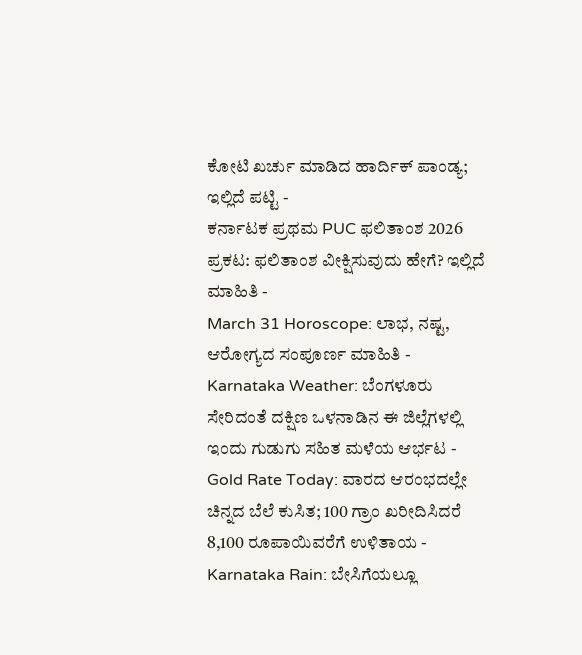ಕೋಟಿ ಖರ್ಚು ಮಾಡಿದ ಹಾರ್ದಿಕ್ ಪಾಂಡ್ಯ; ಇಲ್ಲಿದೆ ಪಟ್ಟಿ -
ಕರ್ನಾಟಕ ಪ್ರಥಮ PUC ಫಲಿತಾಂಶ 2026 ಪ್ರಕಟ: ಫಲಿತಾಂಶ ವೀಕ್ಷಿಸುವುದು ಹೇಗೆ? ಇಲ್ಲಿದೆ ಮಾಹಿತಿ -
March 31 Horoscope: ಲಾಭ, ನಷ್ಟ, ಆರೋಗ್ಯದ ಸಂಪೂರ್ಣ ಮಾಹಿತಿ -
Karnataka Weather: ಬೆಂಗಳೂರು ಸೇರಿದಂತೆ ದಕ್ಷಿಣ ಒಳನಾಡಿನ ಈ ಜಿಲ್ಲೆಗಳಲ್ಲಿ ಇಂದು ಗುಡುಗು ಸಹಿತ ಮಳೆಯ ಆರ್ಭಟ -
Gold Rate Today: ವಾರದ ಆರಂಭದಲ್ಲೇ ಚಿನ್ನದ ಬೆಲೆ ಕುಸಿತ; 100 ಗ್ರಾಂ ಖರೀದಿಸಿದರೆ 8,100 ರೂಪಾಯಿವರೆಗೆ ಉಳಿತಾಯ -
Karnataka Rain: ಬೇಸಿಗೆಯಲ್ಲೂ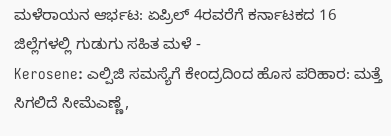ಮಳೆರಾಯನ ಆರ್ಭಟ: ಏಪ್ರಿಲ್ 4ರವರೆಗೆ ಕರ್ನಾಟಕದ 16 ಜಿಲ್ಲೆಗಳಲ್ಲಿ ಗುಡುಗು ಸಹಿತ ಮಳೆ -
Kerosene: ಎಲ್ಪಿಜಿ ಸಮಸ್ಯೆಗೆ ಕೇಂದ್ರದಿಂದ ಹೊಸ ಪರಿಹಾರ: ಮತ್ತೆ ಸಿಗಲಿದೆ ಸೀಮೆಎಣ್ಣೆ,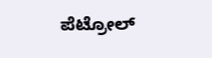ಪೆಟ್ರೋಲ್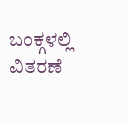ಬಂಕ್ಗಳಲ್ಲಿ ವಿತರಣೆ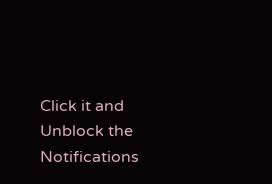Click it and Unblock the Notifications